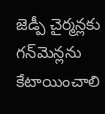జెడ్పీ చైర్మ‌న్ల‌కు గ‌న్‌మెన్ల‌ను కేటాయించాలి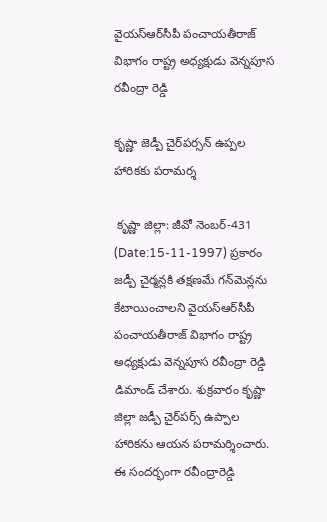వైయ‌స్ఆర్‌సీపీ పంచాయతీరాజ్ విభాగం రాష్ట్ర అధ్యక్షుడు వెన్నపూస రవీంద్రా రెడ్డి

కృష్ణా జెడ్పీ చైర్‌ప‌ర్స‌న్ ఉప్పల హారికకు ప‌రామ‌ర్శ‌

 కృష్ణా జిల్లా: జీవో నెంబర్-431 (Date:15-11-1997) ప్రకారం జడ్పీ చైర్మన్లకి త‌క్ష‌ణ‌మే గన్‌మెన్ల‌ను  కేటాయించాల‌ని వైయ‌స్ఆర్‌సీపీ పంచాయతీరాజ్ విభాగం రాష్ట్ర అధ్యక్షుడు వెన్నపూస రవీంద్రా రెడ్డి డిమాండ్ చేశారు. శుక్ర‌వారం కృష్ణా జిల్లా జ‌డ్పీ చైర్‌ప‌ర్స్ ఉప్పాల హారిక‌ను ఆయ‌న ప‌రామ‌ర్శించారు. ఈ సందర్భంగా ర‌వీంద్రారెడ్డి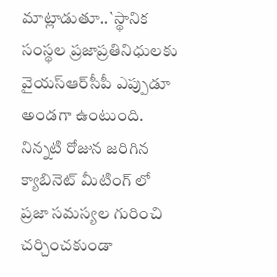మాట్లాడుతూ..`స్థానిక సంస్థల ప్రజాప్రతినిధులకు వైయ‌స్ఆర్‌సీపీ ఎప్పుడూ అండగా ఉంటుంది.  నిన్నటి రోజున జరిగిన క్యాబినెట్ మీటింగ్ లో ప్రజా సమస్యల గురించి చర్చించకుండా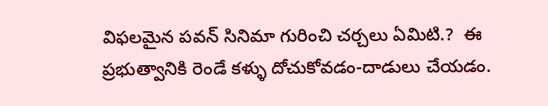విఫలమైన పవన్ సినిమా గురించి చర్చలు ఏమిటి.?  ఈ ప్రభుత్వానికి రెండే కళ్ళు దోచుకోవడం-దాడులు చేయడం.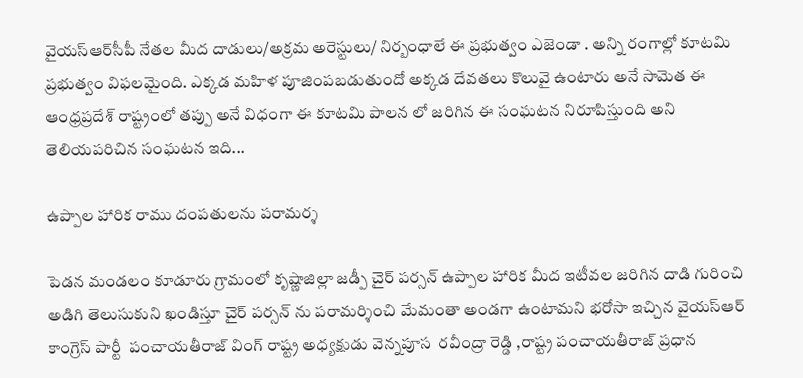వైయ‌స్ఆర్‌సీపీ నేతల మీద దాడులు/అక్రమ అరెస్టులు/ నిర్బంధాలే ఈ ప్రభుత్వం ఎజెండా . అన్ని రంగాల్లో కూటమి ప్రభుత్వం విఫలమైంది. ఎక్కడ మహిళ పూజింపబడుతుందో అక్కడ దేవతలు కొలువై ఉంటారు అనే సామెత ఈ ఆంధ్రప్రదేశ్ రాష్ట్రంలో తప్పు అనే విధంగా ఈ కూటమి పాలన లో జరిగిన ఈ సంఘటన నిరూపిస్తుంది అని తెలియపరిచిన సంఘటన ఇది...

ఉప్పాల హారిక రాము దంపతులను పరామర్శ‌

పెడన మండలం కూడూరు గ్రామంలో కృష్ణాజిల్లా జడ్పీ చైర్ పర్సన్ ఉప్పాల హారిక మీద ఇటీవల జరిగిన దాడి గురించి అడిగి తెలుసుకుని ఖండిస్తూ చైర్ పర్సన్ ను పరామర్శించి మేమంతా అండగా ఉంటామని భరోసా ఇచ్చిన వైయ‌స్ఆర్ కాంగ్రెస్ పార్టీ  పంచాయతీరాజ్ వింగ్ రాష్ట్ర అధ్యక్షుడు వెన్నపూస  రవీంద్రా రెడ్డి ,రాష్ట్ర పంచాయతీరాజ్ ప్రధాన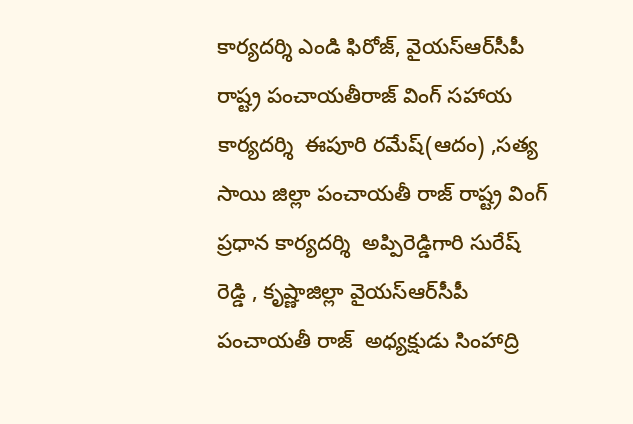కార్యదర్శి ఎండి ఫిరోజ్, వైయ‌స్ఆర్‌సీపీ రాష్ట్ర పంచాయతీరాజ్ వింగ్ సహాయ కార్యదర్శి  ఈపూరి రమేష్(ఆదం) ,సత్య సాయి జిల్లా పంచాయతీ రాజ్ రాష్ట్ర వింగ్ ప్రధాన కార్యదర్శి  అప్పిరెడ్డిగారి సురేష్ రెడ్డి , కృష్ణాజిల్లా వైయ‌స్ఆర్‌సీపీ పంచాయతీ రాజ్  అధ్యక్షుడు సింహాద్రి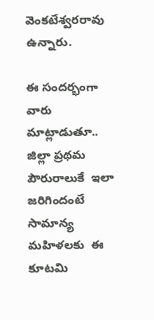వెంకటేశ్వరరావు ఉన్నారు.

ఈ సందర్భంగా వారు మాట్లాడుతూ.. జిల్లా ప్రథమ పౌరురాలుకే  ఇలా జరిగిందంటే సామాన్య మహిళలకు  ఈ కూటమి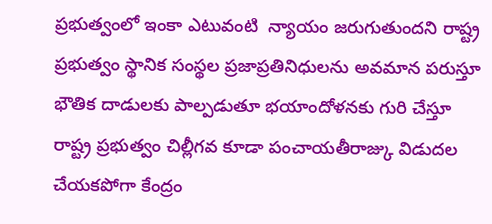ప్రభుత్వంలో ఇంకా ఎటువంటి  న్యాయం జరుగుతుందని రాష్ట్ర ప్రభుత్వం స్థానిక సంస్థల ప్రజాప్రతినిధులను అవమాన పరుస్తూ భౌతిక దాడులకు పాల్పడుతూ భయాందోళనకు గురి చేస్తూ రాష్ట్ర ప్రభుత్వం చిల్లీగవ కూడా పంచాయతీరాజ్కు విడుదల చేయకపోగా కేంద్రం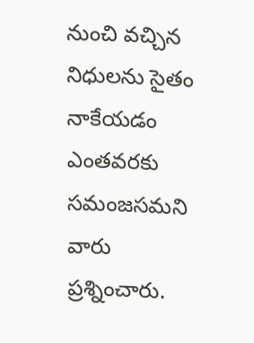నుంచి వచ్చిన నిధులను సైతం నాకేయడం ఎంతవరకు సమంజసమని వారు ప్రశ్నించారు.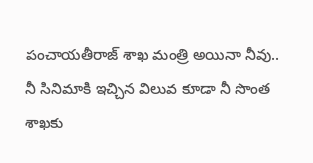పంచాయతీరాజ్ శాఖ మంత్రి అయినా నీవు.. నీ సినిమాకి ఇచ్చిన విలువ కూడా నీ సొంత శాఖకు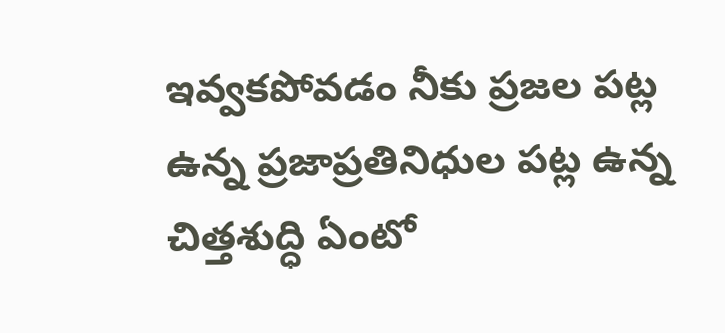ఇవ్వకపోవడం నీకు ప్రజల పట్ల ఉన్న ప్రజాప్రతినిధుల పట్ల ఉన్న చిత్తశుద్ధి ఏంటో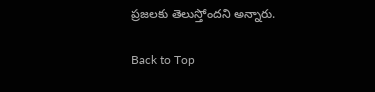ప్రజలకు తెలుస్తోందని అన్నారు.

Back to Top